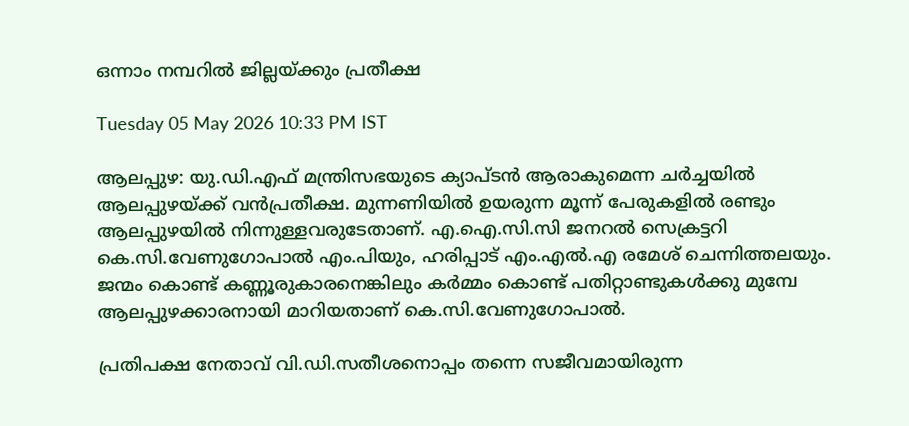ഒന്നാം നമ്പറിൽ ജില്ലയ്ക്കും പ്രതീക്ഷ

Tuesday 05 May 2026 10:33 PM IST

ആലപ്പുഴ: യു.ഡി.എഫ് മന്ത്രിസഭയുടെ ക്യാപ്ടൻ ആരാകുമെന്ന ചർച്ചയിൽ ആലപ്പുഴയ്ക്ക് വൻപ്രതീക്ഷ. മുന്നണിയിൽ ഉയരുന്ന മൂന്ന് പേരുകളിൽ രണ്ടും ആലപ്പുഴയിൽ നിന്നുള്ളവരുടേതാണ്. എ.ഐ.സി.സി ജനറൽ സെക്രട്ടറി കെ.സി.വേണുഗോപാൽ എം.പിയും, ഹരിപ്പാട് എം.എൽ.എ രമേശ് ചെന്നിത്തലയും. ജന്മം കൊണ്ട് കണ്ണൂരുകാരനെങ്കിലും കർമ്മം കൊണ്ട് പതിറ്റാണ്ടുകൾക്കു മുമ്പേ ആലപ്പുഴക്കാരനായി മാറിയതാണ് കെ.സി.വേണുഗോപാൽ.

പ്രതിപക്ഷ നേതാവ് വി.ഡി.സതീശനൊപ്പം തന്നെ സജീവമായിരുന്ന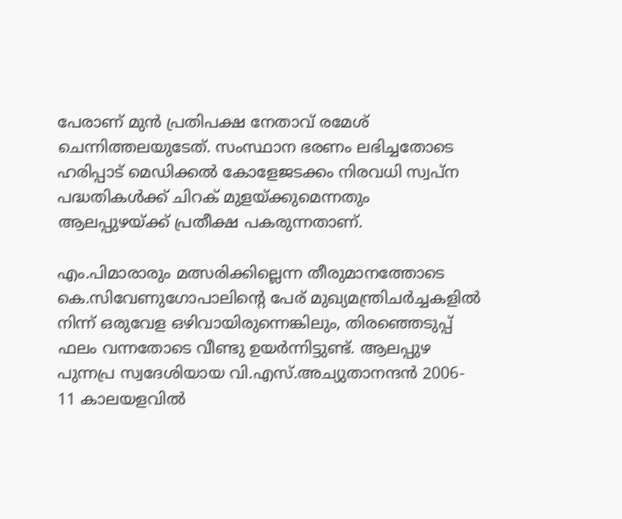പേരാണ് മുൻ പ്രതിപക്ഷ നേതാവ് രമേശ് ചെന്നിത്തലയുടേത്. സംസ്ഥാന ഭരണം ലഭിച്ചതോടെ ഹരിപ്പാട് മെഡിക്കൽ കോളേജടക്കം നിരവധി സ്വപ്ന പദ്ധതികൾക്ക് ചിറക് മുളയ്ക്കുമെന്നതും ആലപ്പുഴയ്ക്ക് പ്രതീക്ഷ പകരുന്നതാണ്.

എം.പിമാരാരും മത്സരിക്കില്ലെന്ന തീരുമാനത്തോടെ കെ.സിവേണുഗോപാലിന്റെ പേര് മുഖ്യമന്ത്രിചർച്ചകളിൽ നിന്ന് ഒരുവേള ഒഴിവായിരുന്നെങ്കിലും, തിരഞ്ഞെടുപ്പ് ഫലം വന്നതോടെ വീണ്ടു ഉയർന്നിട്ടുണ്ട്. ആലപ്പുഴ പുന്നപ്ര സ്വദേശിയായ വി.എസ്.അച്യുതാനന്ദൻ 2006- 11 കാലയളവിൽ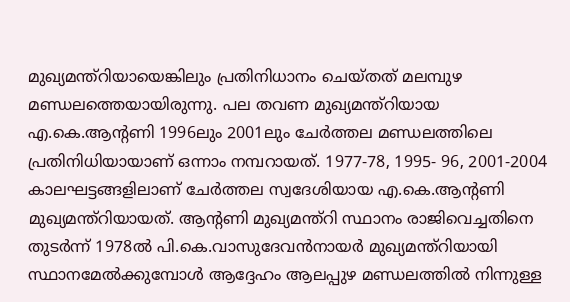മുഖ്യമന്ത്റിയായെങ്കിലും പ്രതിനിധാനം ചെയ്തത് മലമ്പുഴ മണ്ഡലത്തെയായിരുന്നു. പല തവണ മുഖ്യമന്ത്റിയായ എ.കെ.ആന്റണി 1996ലും 2001ലും ചേർത്തല മണ്ഡലത്തിലെ പ്രതിനിധിയായാണ് ഒന്നാം നമ്പറായത്. 1977-78, 1995- 96, 2001-2004 കാലഘട്ടങ്ങളിലാണ് ചേർത്തല സ്വദേശിയായ എ.കെ.ആന്റണി മുഖ്യമന്ത്റിയായത്. ആന്റണി മുഖ്യമന്ത്റി സ്ഥാനം രാജിവെച്ചതിനെ തുടർന്ന് 1978ൽ പി.കെ.വാസുദേവൻനായർ മുഖ്യമന്ത്റിയായി സ്ഥാനമേൽക്കുമ്പോൾ ആദ്ദേഹം ആലപ്പുഴ മണ്ഡലത്തിൽ നിന്നുള്ള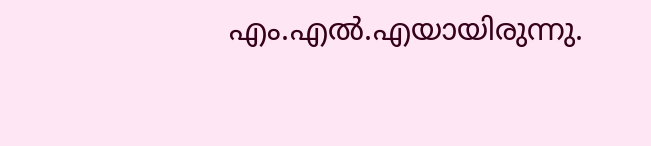എം.എൽ.എയായിരുന്നു.